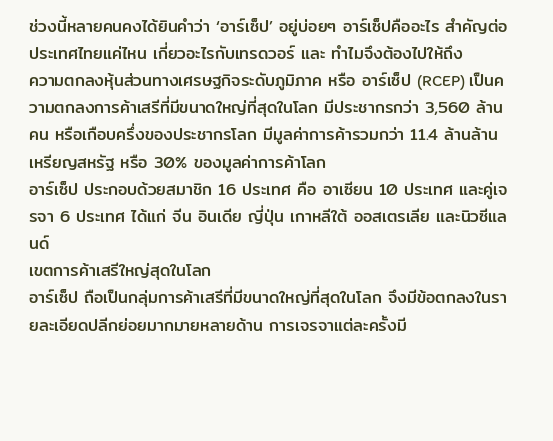ช่วงนี้หลายคนคงได้ยินคำว่า ‘อาร์เซ็ป’ อยู่บ่อยๆ อาร์เซ็ปคืออะไร สำคัญต่อประเทศไทยแค่ไหน เกี่ยวอะไรกับเทรดวอร์ และ ทำไมจึงต้องไปให้ถึง
ความตกลงหุ้นส่วนทางเศรษฐกิจระดับภูมิภาค หรือ อาร์เซ็ป (RCEP) เป็นความตกลงการค้าเสรีที่มีขนาดใหญ่ที่สุดในโลก มีประชากรกว่า 3,560 ล้านคน หรือเกือบครึ่งของประชากรโลก มีมูลค่าการค้ารวมกว่า 11.4 ล้านล้านเหรียญสหรัฐ หรือ 30% ของมูลค่าการค้าโลก
อาร์เซ็ป ประกอบด้วยสมาชิก 16 ประเทศ คือ อาเซียน 10 ประเทศ และคู่เจรจา 6 ประเทศ ได้แก่ จีน อินเดีย ญี่ปุ่น เกาหลีใต้ ออสเตรเลีย และนิวซีแลนด์
เขตการค้าเสรีใหญ่สุดในโลก
อาร์เซ็ป ถือเป็นกลุ่มการค้าเสรีที่มีขนาดใหญ่ที่สุดในโลก จึงมีข้อตกลงในรายละเอียดปลีกย่อยมากมายหลายด้าน การเจรจาแต่ละครั้งมี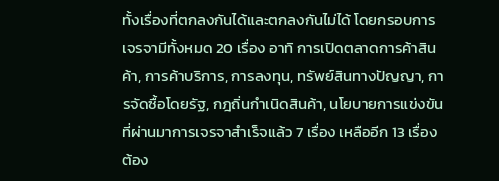ทั้งเรื่องที่ตกลงกันได้และตกลงกันไม่ได้ โดยกรอบการเจรจามีทั้งหมด 20 เรื่อง อาทิ การเปิดตลาดการค้าสินค้า, การค้าบริการ, การลงทุน, ทรัพย์สินทางปัญญา, การจัดซื้อโดยรัฐ, กฎถิ่นกำเนิดสินค้า, นโยบายการแข่งขัน
ที่ผ่านมาการเจรจาสำเร็จแล้ว 7 เรื่อง เหลืออีก 13 เรื่องต้อง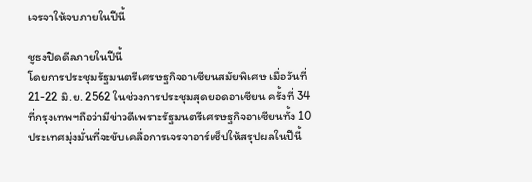เจรจาให้จบภายในปีนี้

ชูธงปิดดีลภายในปีนี้
โดยการประชุมรัฐมนตรีเศรษฐกิจอาเซียนสมัยพิเศษ เมื่อวันที่ 21-22 มิ.ย. 2562 ในช่วงการประชุมสุดยอดอาเซียน ครั้งที่ 34 ที่กรุงเทพฯถือว่ามีข่าวดีเพราะรัฐมนตรีเศรษฐกิจอาเซียนทั้ง 10 ประเทศมุ่งมั่นที่จะขับเคลื่อการเจรจาอาร์เซ็ปให้สรุปผลในปีนี้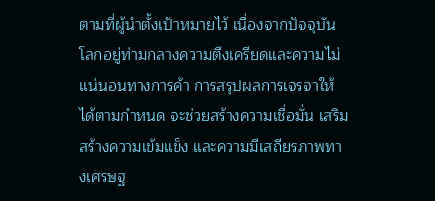ตามที่ผู้นำตั้งเป้าหมายไว้ เนื่องจากปัจจุบัน โลกอยู่ท่ามกลางความตึงเครียดและความไม่แน่นอนทางการค้า การสรุปผลการเจรจาให้ได้ตามกำหนด จะช่วยสร้างความเชื่อมั่น เสริมสร้างความเข้มแข็ง และความมีเสถียรภาพทางเศรษฐ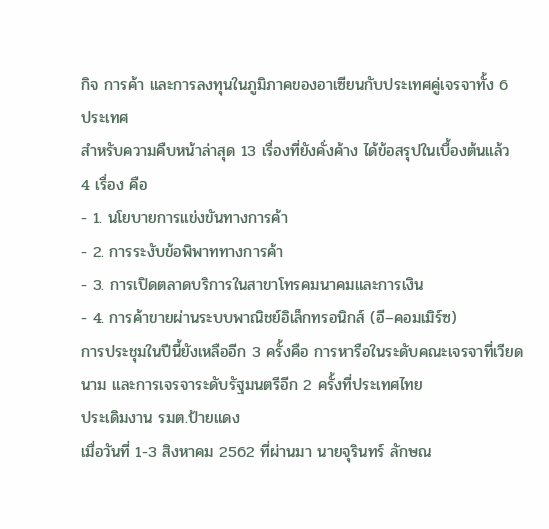กิจ การค้า และการลงทุนในภูมิภาคของอาเซียนกับประเทศคู่เจรจาทั้ง 6 ประเทศ
สำหรับความคืบหน้าล่าสุด 13 เรื่องที่ยังคั่งค้าง ได้ข้อสรุปในเบื้องต้นแล้ว 4 เรื่อง คือ
- 1. นโยบายการแข่งขันทางการค้า
- 2. การระงับข้อพิพาททางการค้า
- 3. การเปิดตลาดบริการในสาขาโทรคมนาคมและการเงิน
- 4. การค้าขายผ่านระบบพาณิชย์อิเล็กทรอนิกส์ (อี–คอมเมิร์ซ)
การประชุมในปีนี้ยังเหลืออีก 3 ครั้งคือ การหารือในระดับคณะเจรจาที่เวียดนาม และการเจรจาระดับรัฐมนตรีอีก 2 ครั้งที่ประเทศไทย
ประเดิมงาน รมต.ป้ายแดง
เมื่อวันที่ 1-3 สิงหาคม 2562 ที่ผ่านมา นายจุรินทร์ ลักษณ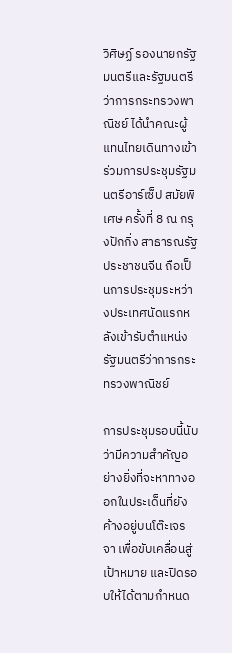วิศิษฏ์ รองนายกรัฐมนตรีและรัฐมนตรีว่าการกระทรวงพาณิชย์ ได้นำคณะผู้แทนไทยเดินทางเข้าร่วมการประชุมรัฐมนตรีอาร์เซ็ป สมัยพิเศษ ครั้งที่ 8 ณ กรุงปักกิ่ง สาธารณรัฐประชาชนจีน ถือเป็นการประชุมระหว่างประเทศนัดแรกหลังเข้ารับตำแหน่งรัฐมนตรีว่าการกระทรวงพาณิชย์

การประชุมรอบนี้นับว่ามีความสำคัญอย่างยิ่งที่จะหาทางออกในประเด็นที่ยังค้างอยู่บนโต๊ะเจรจา เพื่อขับเคลื่อนสู่เป้าหมาย และปิดรอบให้ได้ตามกำหนด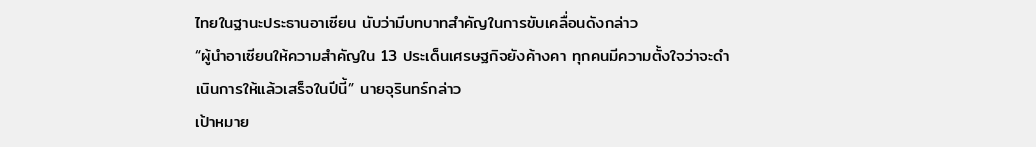ไทยในฐานะประธานอาเซียน นับว่ามีบทบาทสำคัญในการขับเคลื่อนดังกล่าว
“ผู้นำอาเซียนให้ความสำคัญใน 13 ประเด็นเศรษฐกิจยังค้างคา ทุกคนมีความตั้งใจว่าจะดำเนินการให้แล้วเสร็จในปีนี้” นายจุรินทร์กล่าว
เป้าหมาย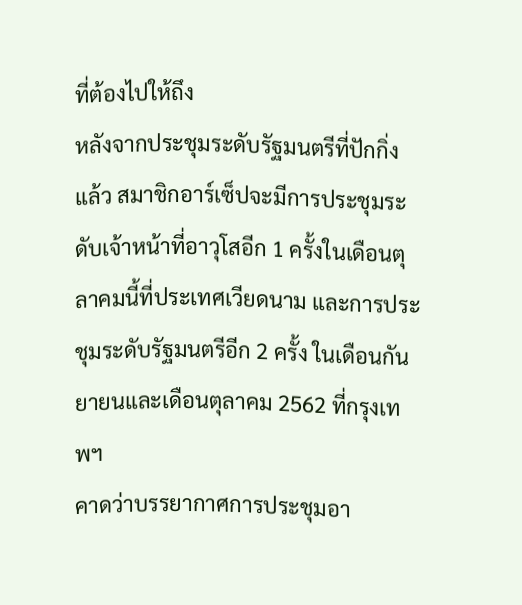ที่ต้องไปให้ถึง
หลังจากประชุมระดับรัฐมนตรีที่ปักกิ่งแล้ว สมาชิกอาร์เซ็ปจะมีการประชุมระดับเจ้าหน้าที่อาวุโสอีก 1 ครั้งในเดือนตุลาคมนี้ที่ประเทศเวียดนาม และการประชุมระดับรัฐมนตรีอีก 2 ครั้ง ในเดือนกันยายนและเดือนตุลาคม 2562 ที่กรุงเทพฯ
คาดว่าบรรยากาศการประชุมอา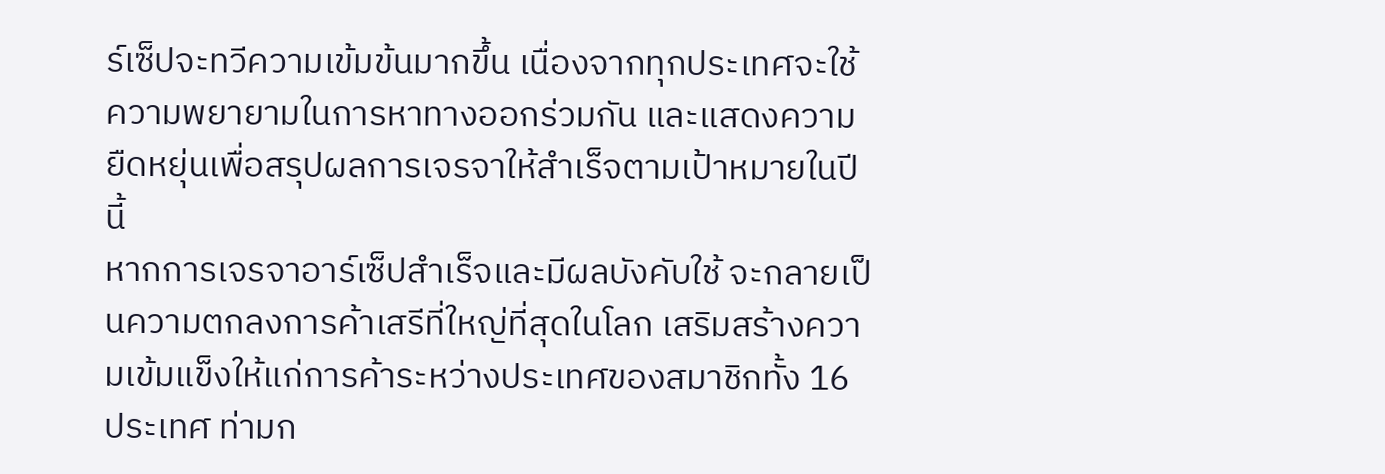ร์เซ็ปจะทวีความเข้มข้นมากขึ้น เนื่องจากทุกประเทศจะใช้ความพยายามในการหาทางออกร่วมกัน และแสดงความยืดหยุ่นเพื่อสรุปผลการเจรจาให้สำเร็จตามเป้าหมายในปีนี้
หากการเจรจาอาร์เซ็ปสำเร็จและมีผลบังคับใช้ จะกลายเป็นความตกลงการค้าเสรีที่ใหญ่ที่สุดในโลก เสริมสร้างความเข้มแข็งให้แก่การค้าระหว่างประเทศของสมาชิกทั้ง 16 ประเทศ ท่ามก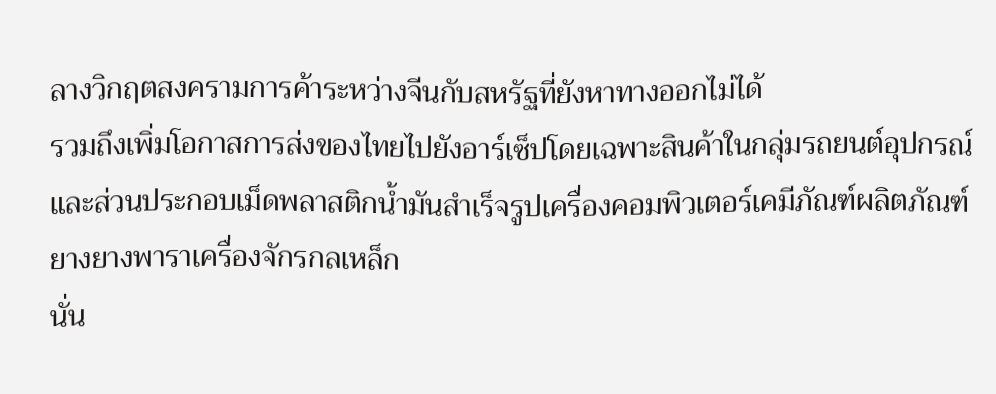ลางวิกฤตสงครามการค้าระหว่างจีนกับสหรัฐที่ยังหาทางออกไม่ได้
รวมถึงเพิ่มโอกาสการส่งของไทยไปยังอาร์เซ็ปโดยเฉพาะสินค้าในกลุ่มรถยนต์อุปกรณ์และส่วนประกอบเม็ดพลาสติกน้ำมันสำเร็จรูปเครื่องคอมพิวเตอร์เคมีภัณฑ์ผลิตภัณฑ์ยางยางพาราเครื่องจักรกลเหล็ก
นั่น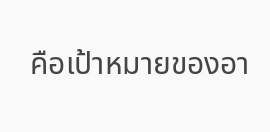คือเป้าหมายของอา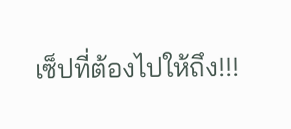เซ็ปที่ต้องไปให้ถึง!!!